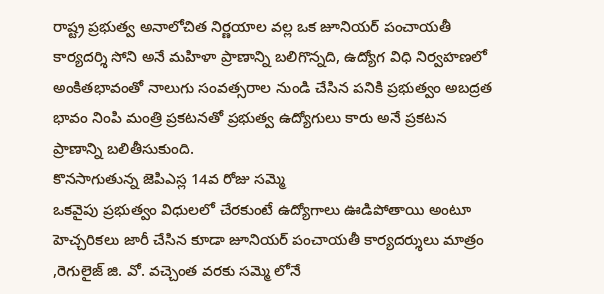రాష్ట్ర ప్రభుత్వ అనాలోచిత నిర్ణయాల వల్ల ఒక జూనియర్ పంచాయతీ కార్యదర్శి సోని అనే మహిళా ప్రాణాన్ని బలిగొన్నది, ఉద్యోగ విధి నిర్వహణలో అంకితభావంతో నాలుగు సంవత్సరాల నుండి చేసిన పనికి ప్రభుత్వం అబద్రత భావం నింపి మంత్రి ప్రకటనతో ప్రభుత్వ ఉద్యోగులు కారు అనే ప్రకటన ప్రాణాన్ని బలితీసుకుంది.
కొనసాగుతున్న జెపిఎస్ల 14వ రోజు సమ్మె
ఒకవైపు ప్రభుత్వం విధులలో చేరకుంటే ఉద్యోగాలు ఊడిపోతాయి అంటూ హెచ్చరికలు జారీ చేసిన కూడా జూనియర్ పంచాయతీ కార్యదర్శులు మాత్రం ,రెగులైజ్ జి. వో. వచ్చెంత వరకు సమ్మె లోనే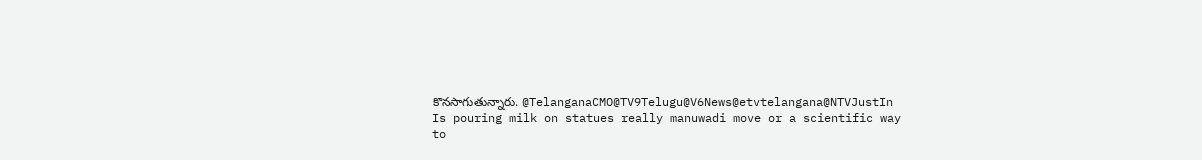కొనసాగుతున్నారు. @TelanganaCMO@TV9Telugu@V6News@etvtelangana@NTVJustIn
Is pouring milk on statues really manuwadi move or a scientific way to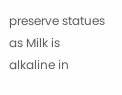preserve statues as Milk is alkaline in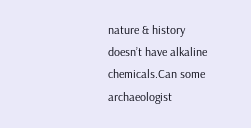nature & history doesn’t have alkaline chemicals.Can some archaeologist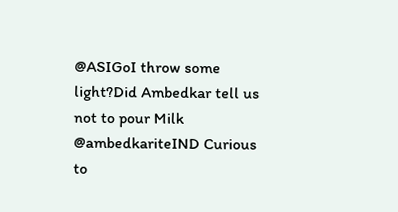@ASIGoI throw some light?Did Ambedkar tell us not to pour Milk @ambedkariteIND Curious to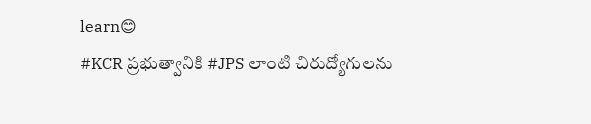learn😊
#KCR ప్రభుత్వానికి #JPS లాంటి చిరుద్యోగులను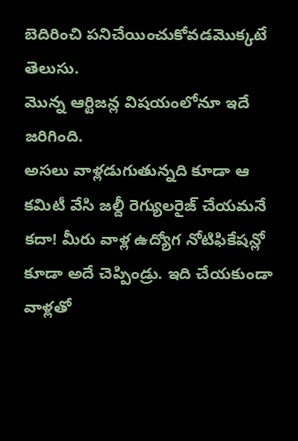బెదిరించి పనిచేయించుకోవడమొక్కటే తెలుసు.
మొన్న ఆర్టిజన్ల విషయంలోనూ ఇదే జరిగింది.
అసలు వాళ్లడుగుతున్నది కూడా ఆ కమిటీ వేసి జల్దీ రెగ్యులరైజ్ చేయమనే కదా! మీరు వాళ్ల ఉద్యోగ నోటిఫికేషన్లో కూడా అదే చెప్పిండ్రు. ఇది చేయకుండా వాళ్లతో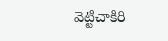వెట్టిచాకిరి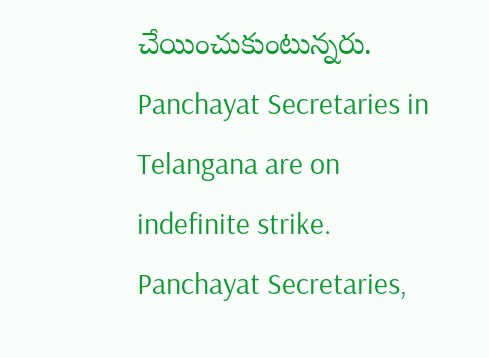చేయించుకుంటున్నరు.
Panchayat Secretaries in Telangana are on indefinite strike.
Panchayat Secretaries,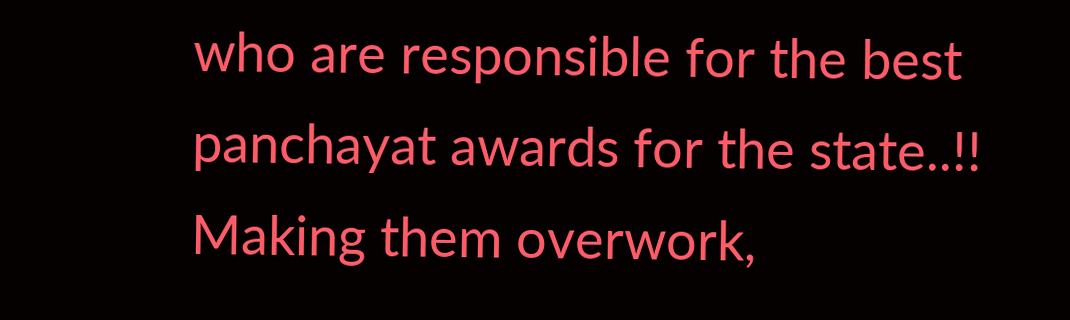who are responsible for the best panchayat awards for the state..!!
Making them overwork,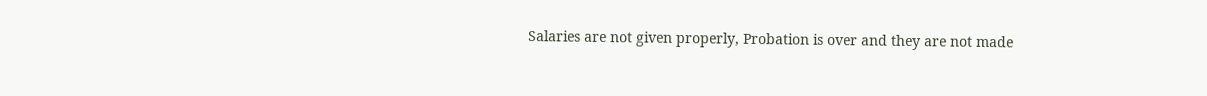Salaries are not given properly, Probation is over and they are not made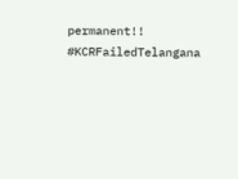permanent!!
#KCRFailedTelangana